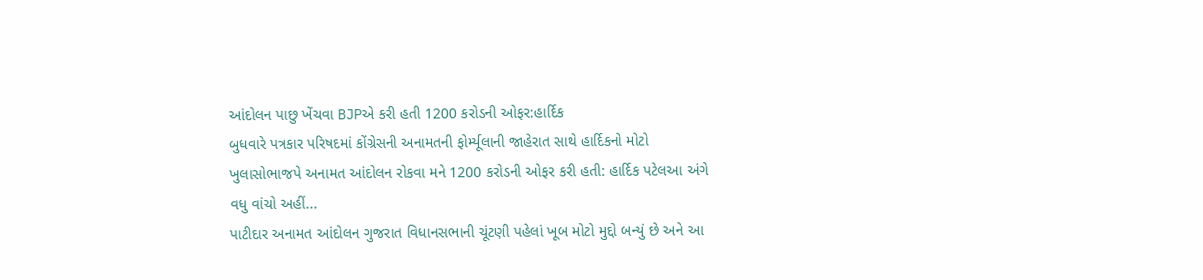આંદોલન પાછુ ખેંચવા BJPએ કરી હતી 1200 કરોડની ઓફર:હાર્દિક
બુધવારે પત્રકાર પરિષદમાં કોંગ્રેસની અનામતની ફોર્મ્યૂલાની જાહેરાત સાથે હાર્દિકનો મોટો ખુલાસોભાજપે અનામત આંદોલન રોકવા મને 1200 કરોડની ઓફર કરી હતી: હાર્દિક પટેલઆ અંગે વધુ વાંચો અહીં...
પાટીદાર અનામત આંદોલન ગુજરાત વિધાનસભાની ચૂંટણી પહેલાં ખૂબ મોટો મુદ્દો બન્યું છે અને આ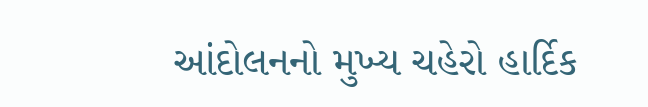આંદોલનનો મુખ્ય ચહેરો હાર્દિક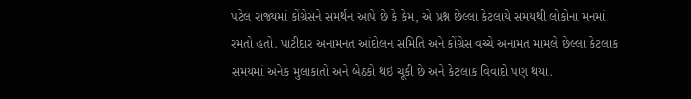પટેલ રાજ્યમાં કોંગ્રેસને સમર્થન આપે છે કે કેમ, એ પ્રશ્ન છેલ્લા કેટલાયે સમયથી લોકોના મનમાં રમતો હતો. પાટીદાર અનામનત આંદોલન સમિતિ અને કોંગ્રેસ વચ્ચે અનામત મામલે છેલ્લા કેટલાક સમયમાં અનેક મુલાકાતો અને બેઠકો થઇ ચૂકી છે અને કેટલાક વિવાદો પણ થયા.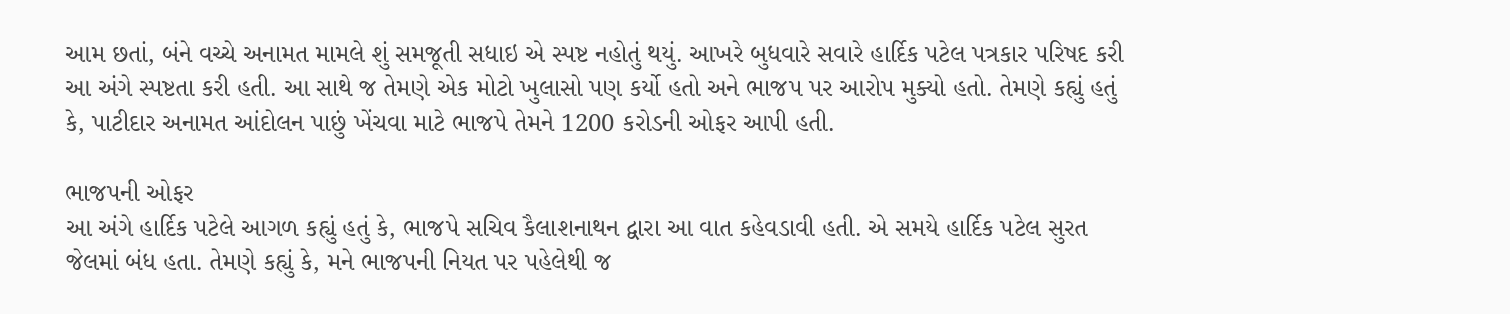આમ છતાં, બંને વચ્ચે અનામત મામલે શું સમજૂતી સધાઇ એ સ્પષ્ટ નહોતું થયું. આખરે બુધવારે સવારે હાર્દિક પટેલ પત્રકાર પરિષદ કરી આ અંગે સ્પષ્ટતા કરી હતી. આ સાથે જ તેમણે એક મોટો ખુલાસો પણ કર્યો હતો અને ભાજપ પર આરોપ મુક્યો હતો. તેમણે કહ્યું હતું કે, પાટીદાર અનામત આંદોલન પાછું ખેંચવા માટે ભાજપે તેમને 1200 કરોડની ઓફર આપી હતી.

ભાજપની ઓફર
આ અંગે હાર્દિક પટેલે આગળ કહ્યું હતું કે, ભાજપે સચિવ કૈલાશનાથન દ્વારા આ વાત કહેવડાવી હતી. એ સમયે હાર્દિક પટેલ સુરત જેલમાં બંધ હતા. તેમણે કહ્યું કે, મને ભાજપની નિયત પર પહેલેથી જ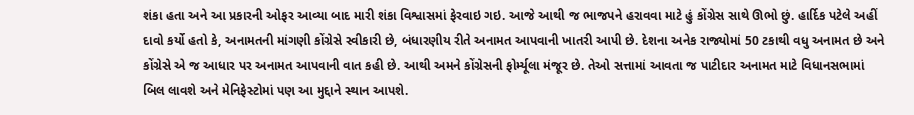શંકા હતા અને આ પ્રકારની ઓફર આવ્યા બાદ મારી શંકા વિશ્વાસમાં ફેરવાઇ ગઇ. આજે આથી જ ભાજપને હરાવવા માટે હું કોંગ્રેસ સાથે ઊભો છું. હાર્દિક પટેલે અહીં દાવો કર્યો હતો કે, અનામતની માંગણી કોંગ્રેસે સ્વીકારી છે, બંધારણીય રીતે અનામત આપવાની ખાતરી આપી છે. દેશના અનેક રાજ્યોમાં 50 ટકાથી વધુ અનામત છે અને કોંગ્રેસે એ જ આધાર પર અનામત આપવાની વાત કહી છે. આથી અમને કોંગ્રેસની ફોર્મ્યૂલા મંજૂર છે. તેઓ સત્તામાં આવતા જ પાટીદાર અનામત માટે વિધાનસભામાં બિલ લાવશે અને મેનિફેસ્ટોમાં પણ આ મુદ્દાને સ્થાન આપશે.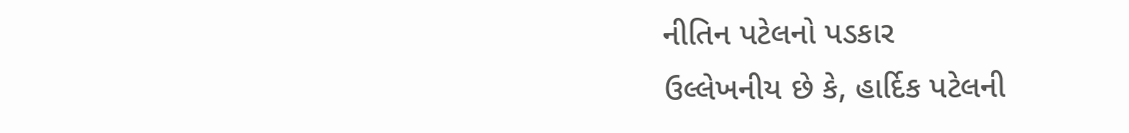નીતિન પટેલનો પડકાર
ઉલ્લેખનીય છે કે, હાર્દિક પટેલની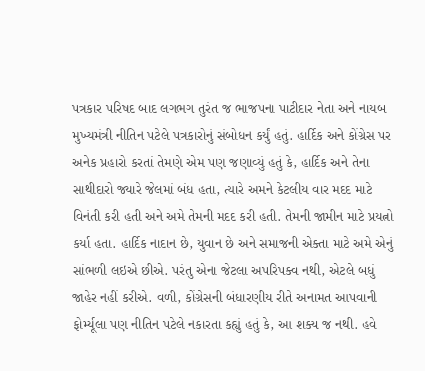પત્રકાર પરિષદ બાદ લગભગ તુરંત જ ભાજપના પાટીદાર નેતા અને નાયબ મુખ્યમંત્રી નીતિન પટેલે પત્રકારોનું સંબોધન કર્યું હતું. હાર્દિક અને કોંગ્રેસ પર અનેક પ્રહારો કરતાં તેમણે એમ પણ જણાવ્યું હતું કે, હાર્દિક અને તેના સાથીદારો જ્યારે જેલમાં બંધ હતા, ત્યારે અમને કેટલીય વાર મદદ માટે વિનંતી કરી હતી અને અમે તેમની મદદ કરી હતી. તેમની જામીન માટે પ્રયત્નો કર્યા હતા. હાર્દિક નાદાન છે, યુવાન છે અને સમાજની એક્તા માટે અમે એનું સાંભળી લઇએ છીએ. પરંતુ એના જેટલા અપરિપક્વ નથી, એટલે બધું જાહેર નહીં કરીએ. વળી, કોંગ્રેસની બંધારણીય રીતે અનામત આપવાની ફોર્મ્યૂલા પણ નીતિન પટેલે નકારતા કહ્યું હતું કે, આ શક્ય જ નથી. હવે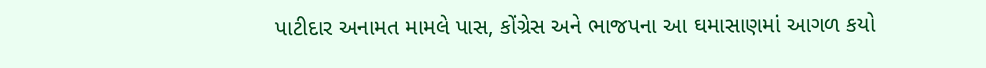પાટીદાર અનામત મામલે પાસ, કોંગ્રેસ અને ભાજપના આ ઘમાસાણમાં આગળ કયો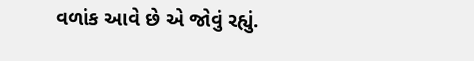વળાંક આવે છે એ જોવું રહ્યું.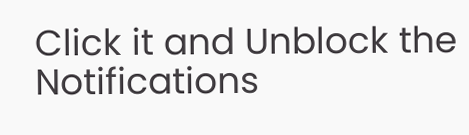Click it and Unblock the Notifications